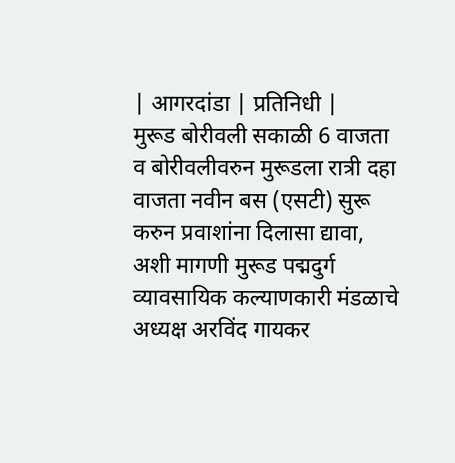| आगरदांडा | प्रतिनिधी |
मुरूड बोरीवली सकाळी 6 वाजता व बोरीवलीवरुन मुरूडला रात्री दहा वाजता नवीन बस (एसटी) सुरू करुन प्रवाशांना दिलासा द्यावा, अशी मागणी मुरूड पद्मदुर्ग व्यावसायिक कल्याणकारी मंडळाचे अध्यक्ष अरविंद गायकर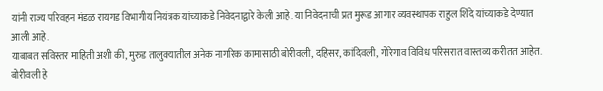यांनी राज्य परिवहन मंडळ रायगड विभागीय नियंत्रक यांच्याकडे निवेदनाद्वारे केली आहे. या निवेदनाची प्रत मुरूड आगार व्यवस्थापक राहुल शिंदे यांच्याकडे देण्यात आली आहे.
याबाबत सविस्तर माहिती अशी की, मुरुड तालुक्यातील अनेक नागरिक कामासाठी बोरीवली, दहिसर, कांदिवली, गोरेगाव विविध परिसरात वास्तव्य करीतत आहेत. बोरीवली हे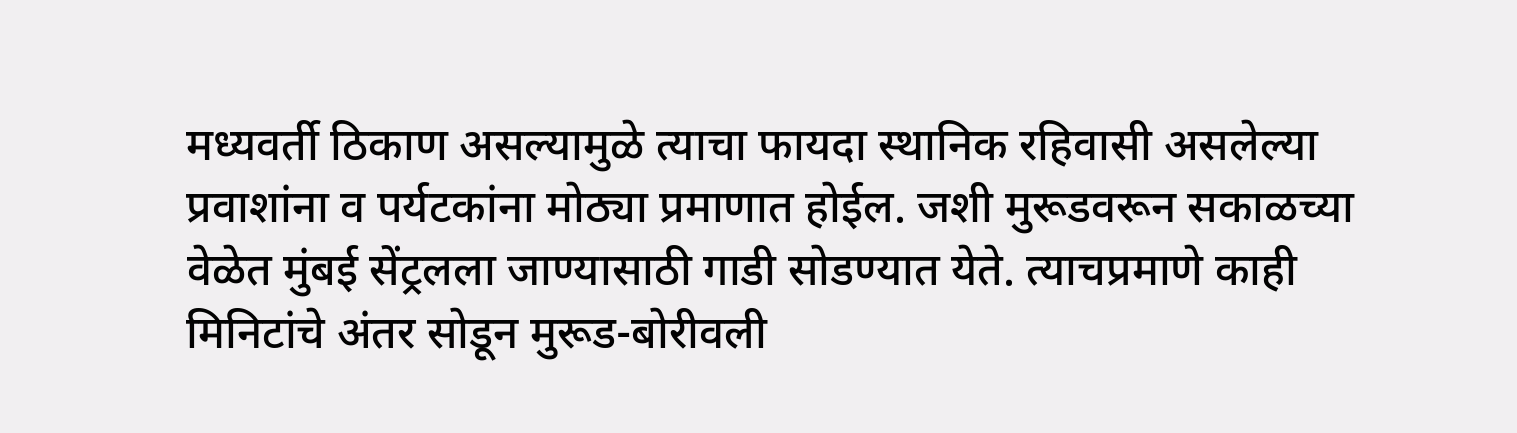मध्यवर्ती ठिकाण असल्यामुळे त्याचा फायदा स्थानिक रहिवासी असलेल्या प्रवाशांना व पर्यटकांना मोठ्या प्रमाणात होईल. जशी मुरूडवरून सकाळच्या वेळेत मुंबई सेंट्रलला जाण्यासाठी गाडी सोडण्यात येते. त्याचप्रमाणे काही मिनिटांचे अंतर सोडून मुरूड-बोरीवली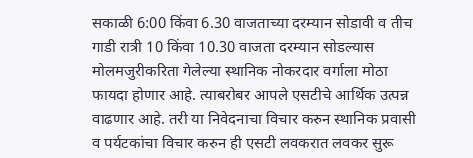सकाळी 6:00 किंवा 6.30 वाजताच्या दरम्यान सोडावी व तीच गाडी रात्री 10 किंवा 10.30 वाजता दरम्यान सोडल्यास मोलमजुरीकरिता गेलेल्या स्थानिक नोकरदार वर्गाला मोठा फायदा होणार आहे. त्याबरोबर आपले एसटीचे आर्थिक उत्पन्न वाढणार आहे. तरी या निवेदनाचा विचार करुन स्थानिक प्रवासी व पर्यटकांचा विचार करुन ही एसटी लवकरात लवकर सुरू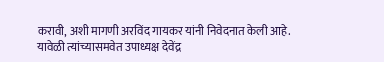करावी, अशी मागणी अरविंद गायकर यांनी निवेदनात केली आहे. यावेळी त्यांच्यासमवेत उपाध्यक्ष देवेंद्र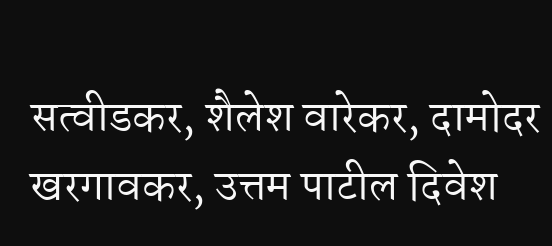सत्वीडकर, शैलेश वारेकर, दामोदर खरगावकर, उत्तम पाटील दिवेश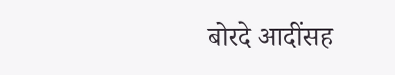बोरदे आदींसह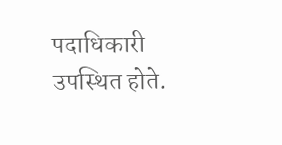पदाधिकारी उपस्थित होते.